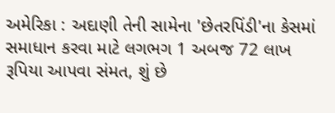અમેરિકા : અદાણી તેની સામેના 'છેતરપિંડી'ના કેસમાં સમાધાન કરવા માટે લગભગ 1 અબજ 72 લાખ રૂપિયા આપવા સંમત, શું છે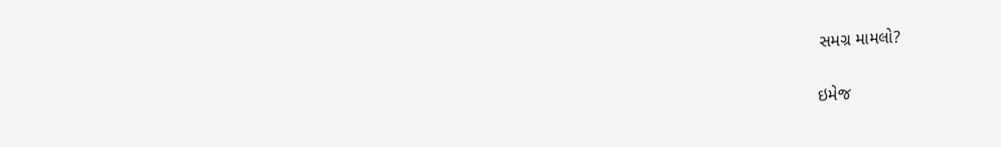સમગ્ર મામલો?

ઇમેજ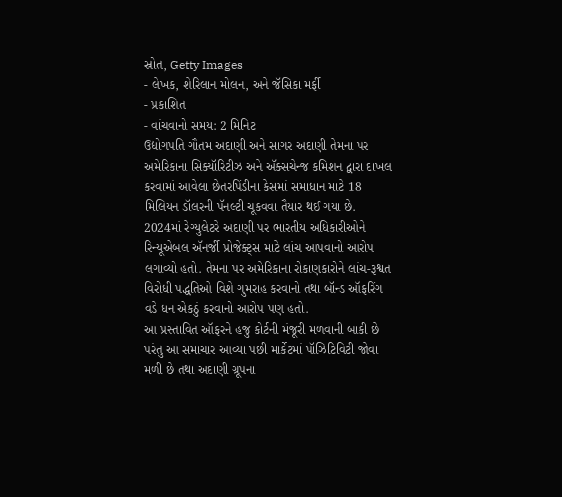સ્રોત, Getty Images
- લેખક, શેરિલાન મોલન, અને જૅસિકા મર્ફી
- પ્રકાશિત
- વાંચવાનો સમય: 2 મિનિટ
ઉદ્યોગપતિ ગૌતમ અદાણી અને સાગર અદાણી તેમના પર અમેરિકાના સિક્યૉરિટીઝ અને ઍક્સચેન્જ કમિશન દ્વારા દાખલ કરવામાં આવેલા છેતરપિંડીના કેસમાં સમાધાન માટે 18 મિલિયન ડૉલરની પૅનલ્ટી ચૂકવવા તૈયાર થઈ ગયા છે.
2024માં રેગ્યુલેટરે અદાણી પર ભારતીય અધિકારીઓને રિન્યૂએબલ ઍનર્જી પ્રોજેક્ટ્સ માટે લાંચ આપવાનો આરોપ લગાવ્યો હતો. તેમના પર અમેરિકાના રોકાણકારોને લાંચ-રૂશ્વત વિરોધી પદ્ધતિઓ વિશે ગુમરાહ કરવાનો તથા બૉન્ડ ઑફરિંગ વડે ધન એકઠું કરવાનો આરોપ પણ હતો.
આ પ્રસ્તાવિત ઑફરને હજુ કોર્ટની મંજૂરી મળવાની બાકી છે પરંતુ આ સમાચાર આવ્યા પછી માર્કેટમાં પૉઝિટિવિટી જોવા મળી છે તથા અદાણી ગ્રૂપના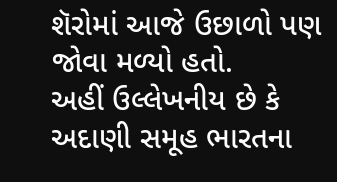શૅરોમાં આજે ઉછાળો પણ જોવા મળ્યો હતો.
અહીં ઉલ્લેખનીય છે કે અદાણી સમૂહ ભારતના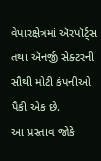વેપારક્ષેત્રમાં ઍરપૉર્ટ્સ તથા ઍનર્જી સેક્ટરની સૌથી મોટી કંપનીઓ પૈકી એક છે.
આ પ્રસ્તાવ જોકે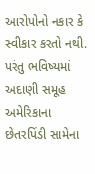આરોપોનો નકાર કે સ્વીકાર કરતો નથી. પરંતુ ભવિષ્યમાં અદાણી સમૂહ અમેરિકાના છેતરપિંડી સામેના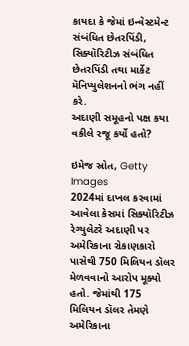કાયદા કે જેમાં ઇન્વેસ્ટમેન્ટ સંબંધિત છેતરપિંડી, સિક્યૉરિટીઝ સંબંધિત છેતરપિંડી તથા માર્કેટ મૅનિપ્યુલેશનનો ભંગ નહીં કરે.
અદાણી સમૂહનો પક્ષ કયા વકીલે રજૂ કર્યો હતો?

ઇમેજ સ્રોત, Getty Images
2024માં દાખલ કરવામાં આવેલા કેસમાં સિક્યૉરિટીઝ રેગ્યુલેટરે અદાણી પર અમેરિકાના રોકાણકારો પાસેથી 750 મિલિયન ડૉલર મેળવવાનો આરોપ મૂક્યો હતો. જેમાંથી 175 મિલિયન ડૉલર તેમણે અમેરિકાના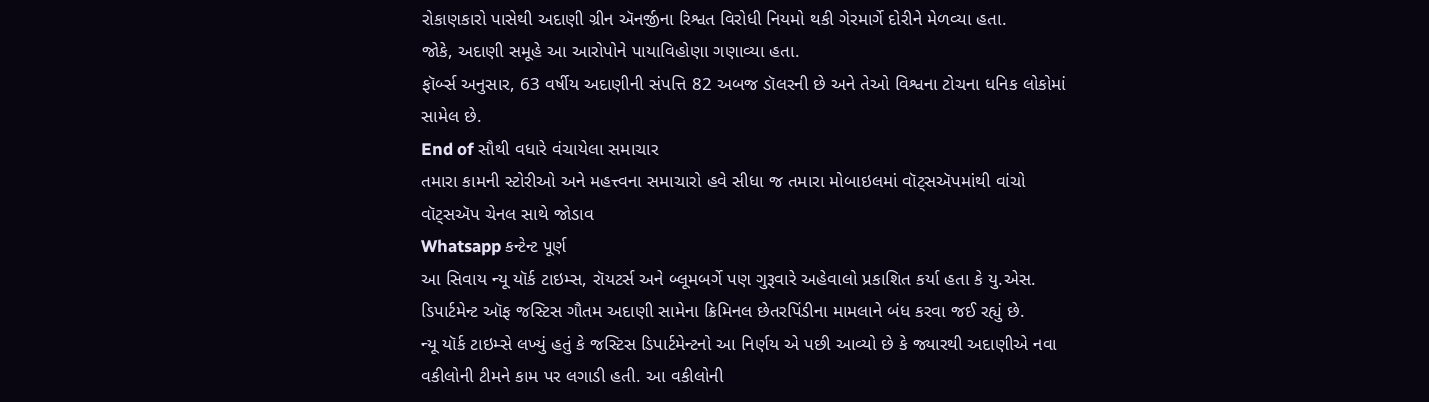રોકાણકારો પાસેથી અદાણી ગ્રીન ઍનર્જીના રિશ્વત વિરોધી નિયમો થકી ગેરમાર્ગે દોરીને મેળવ્યા હતા.
જોકે, અદાણી સમૂહે આ આરોપોને પાયાવિહોણા ગણાવ્યા હતા.
ફૉર્બ્સ અનુસાર, 63 વર્ષીય અદાણીની સંપત્તિ 82 અબજ ડૉલરની છે અને તેઓ વિશ્વના ટોચના ધનિક લોકોમાં સામેલ છે.
End of સૌથી વધારે વંચાયેલા સમાચાર
તમારા કામની સ્ટોરીઓ અને મહત્ત્વના સમાચારો હવે સીધા જ તમારા મોબાઇલમાં વૉટ્સઍપમાંથી વાંચો
વૉટ્સઍપ ચેનલ સાથે જોડાવ
Whatsapp કન્ટેન્ટ પૂર્ણ
આ સિવાય ન્યૂ યૉર્ક ટાઇમ્સ, રૉયટર્સ અને બ્લૂમબર્ગે પણ ગુરૂવારે અહેવાલો પ્રકાશિત કર્યા હતા કે યુ.એસ. ડિપાર્ટમેન્ટ ઑફ જસ્ટિસ ગૌતમ અદાણી સામેના ક્રિમિનલ છેતરપિંડીના મામલાને બંધ કરવા જઈ રહ્યું છે.
ન્યૂ યૉર્ક ટાઇમ્સે લખ્યું હતું કે જસ્ટિસ ડિપાર્ટમેન્ટનો આ નિર્ણય એ પછી આવ્યો છે કે જ્યારથી અદાણીએ નવા વકીલોની ટીમને કામ પર લગાડી હતી. આ વકીલોની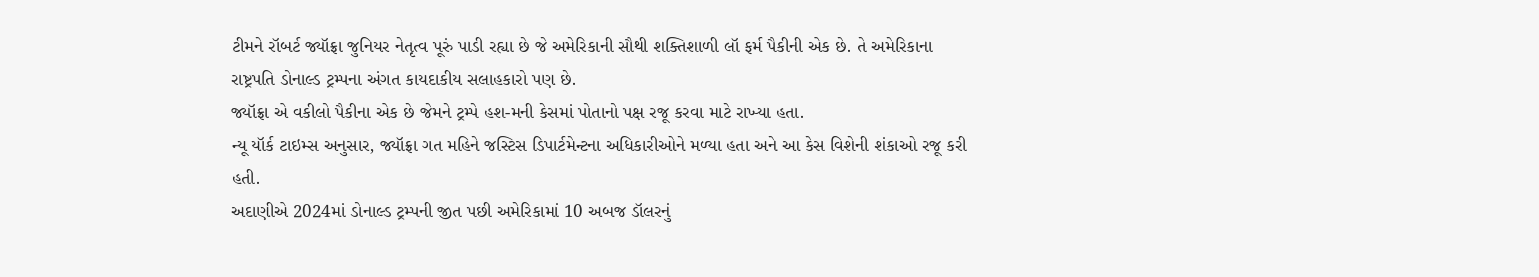ટીમને રૉબર્ટ જ્યૉફ્રા જુનિયર નેતૃત્વ પૂરું પાડી રહ્યા છે જે અમેરિકાની સૌથી શક્તિશાળી લૉ ફર્મ પૈકીની એક છે. તે અમેરિકાના રાષ્ટ્રપતિ ડોનાલ્ડ ટ્રમ્પના અંગત કાયદાકીય સલાહકારો પણ છે.
જ્યૉફ્રા એ વકીલો પૈકીના એક છે જેમને ટ્રમ્પે હશ-મની કેસમાં પોતાનો પક્ષ રજૂ કરવા માટે રાખ્યા હતા.
ન્યૂ યૉર્ક ટાઇમ્સ અનુસાર, જ્યૉફ્રા ગત મહિને જસ્ટિસ ડિપાર્ટમેન્ટના અધિકારીઓને મળ્યા હતા અને આ કેસ વિશેની શંકાઓ રજૂ કરી હતી.
અદાણીએ 2024માં ડોનાલ્ડ ટ્રમ્પની જીત પછી અમેરિકામાં 10 અબજ ડૉલરનું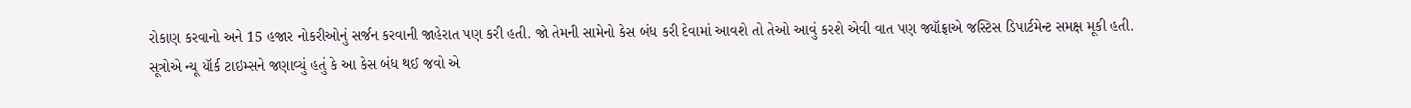રોકાણ કરવાનો અને 15 હજાર નોકરીઓનું સર્જન કરવાની જાહેરાત પણ કરી હતી. જો તેમની સામેનો કેસ બંધ કરી દેવામાં આવશે તો તેઓ આવું કરશે એવી વાત પણ જ્યૉફ્રાએ જસ્ટિસ ડિપાર્ટમેન્ટ સમક્ષ મૂકી હતી.
સૂત્રોએ ન્યૂ યૉર્ક ટાઇમ્સને જણાવ્યું હતું કે આ કેસ બંધ થઈ જવો એ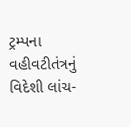ટ્રમ્પના વહીવટીતંત્રનું વિદેશી લાંચ-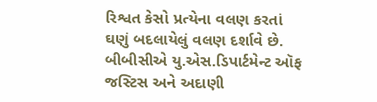રિશ્વત કેસો પ્રત્યેના વલણ કરતાં ઘણું બદલાયેલું વલણ દર્શાવે છે.
બીબીસીએ યુ.એસ.ડિપાર્ટમેન્ટ ઑફ જસ્ટિસ અને અદાણી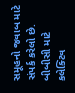સમૂહનો જવાબ માટે સંપર્ક કરેલો છે.
બીબીસી માટે કલેક્ટિવ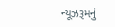ન્યૂઝરૂમનું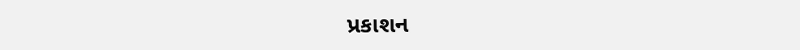પ્રકાશન